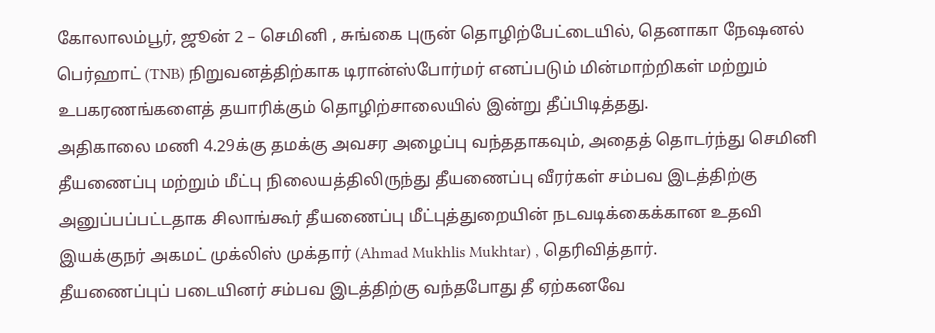கோலாலம்பூர், ஜூன் 2 – செமினி , சுங்கை புருன் தொழிற்பேட்டையில், தெனாகா நேஷனல் பெர்ஹாட் (TNB) நிறுவனத்திற்காக டிரான்ஸ்போர்மர் எனப்படும் மின்மாற்றிகள் மற்றும் உபகரணங்களைத் தயாரிக்கும் தொழிற்சாலையில் இன்று தீப்பிடித்தது.
அதிகாலை மணி 4.29க்கு தமக்கு அவசர அழைப்பு வந்ததாகவும், அதைத் தொடர்ந்து செமினி தீயணைப்பு மற்றும் மீட்பு நிலையத்திலிருந்து தீயணைப்பு வீரர்கள் சம்பவ இடத்திற்கு அனுப்பப்பட்டதாக சிலாங்கூர் தீயணைப்பு மீட்புத்துறையின் நடவடிக்கைக்கான உதவி இயக்குநர் அகமட் முக்லிஸ் முக்தார் (Ahmad Mukhlis Mukhtar) , தெரிவித்தார்.
தீயணைப்புப் படையினர் சம்பவ இடத்திற்கு வந்தபோது தீ ஏற்கனவே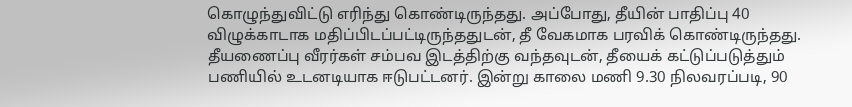கொழுந்துவிட்டு எரிந்து கொண்டிருந்தது. அப்போது, தீயின் பாதிப்பு 40 விழுக்காடாக மதிப்பிடப்பட்டிருந்ததுடன், தீ வேகமாக பரவிக் கொண்டிருந்தது.
தீயணைப்பு வீரர்கள் சம்பவ இடத்திற்கு வந்தவுடன், தீயைக் கட்டுப்படுத்தும் பணியில் உடனடியாக ஈடுபட்டனர். இன்று காலை மணி 9.30 நிலவரப்படி, 90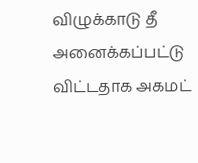விழுக்காடு தீ அனைக்கப்பட்டு விட்டதாக அகமட்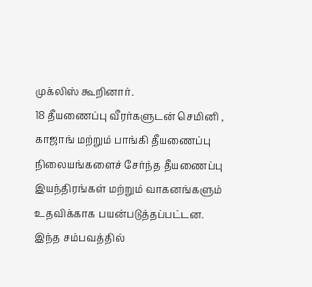முக்லிஸ் கூறினார்.
18 தீயணைப்பு வீரர்களுடன் செமினி , காஜாங் மற்றும் பாங்கி தீயணைப்பு நிலையங்களைச் சேர்ந்த தீயணைப்பு இயந்திரங்கள் மற்றும் வாகனங்களும் உதவிக்காக பயன்படுத்தப்பட்டன. இந்த சம்பவத்தில்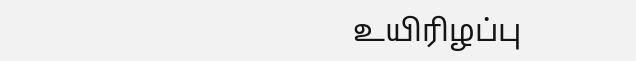உயிரிழப்பு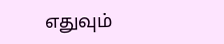எதுவும்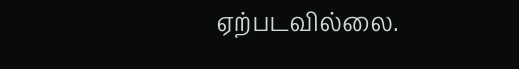ஏற்படவில்லை.